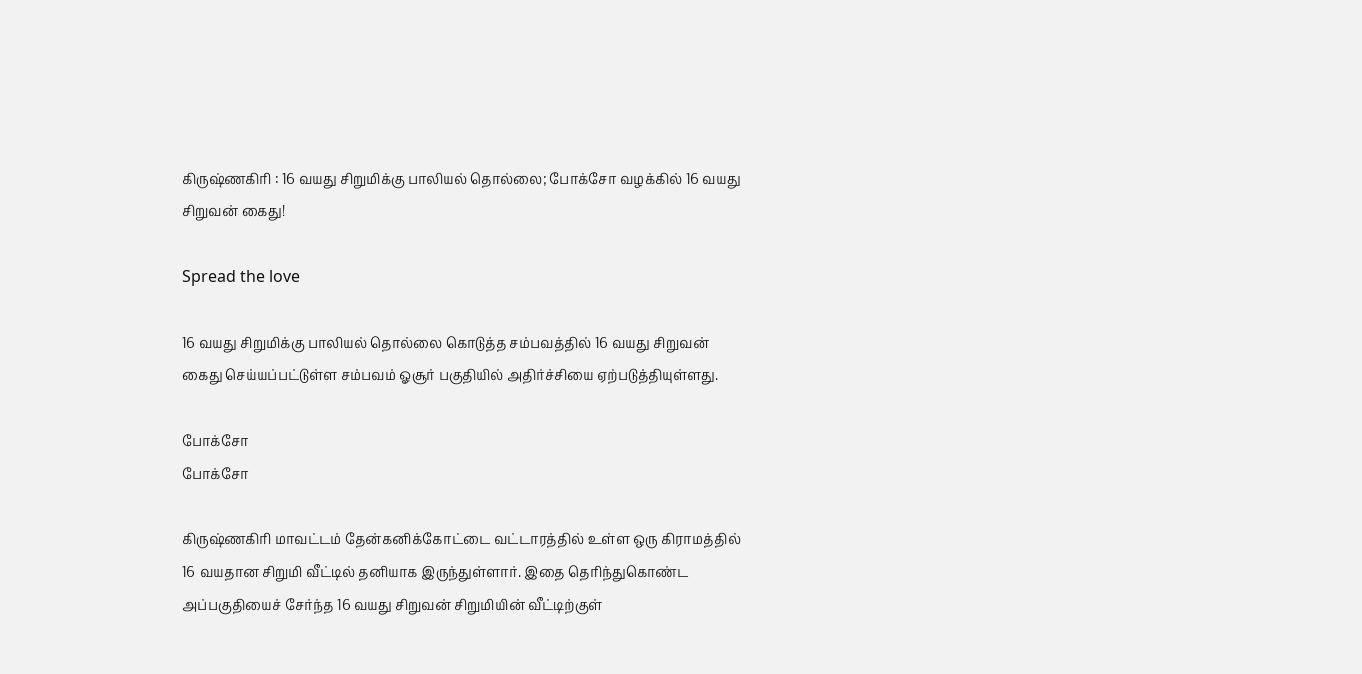கிருஷ்ணகிரி : 16 வயது சிறுமிக்கு பாலியல் தொல்லை; போக்சோ வழக்கில் 16 வயது சிறுவன் கைது!

Spread the love

16 வயது சிறுமிக்கு பாலியல் தொல்லை கொடுத்த சம்பவத்தில் 16 வயது சிறுவன் கைது செய்யப்பட்டுள்ள சம்பவம் ஓசூர் பகுதியில் அதிர்ச்சியை ஏற்படுத்தியுள்ளது.

போக்சோ
போக்சோ

கிருஷ்ணகிரி மாவட்டம் தேன்கனிக்கோட்டை வட்டாரத்தில் உள்ள ஒரு கிராமத்தில் 16 வயதான சிறுமி வீட்டில் தனியாக இருந்துள்ளார். இதை தெரிந்துகொண்ட அப்பகுதியைச் சேர்ந்த 16 வயது சிறுவன் சிறுமியின் வீட்டிற்குள்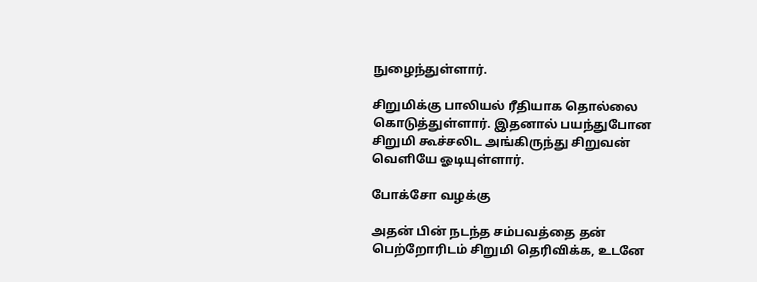நுழைந்துள்ளார்.

சிறுமிக்கு பாலியல் ரீதியாக தொல்லை கொடுத்துள்ளார். இதனால் பயந்துபோன சிறுமி கூச்சலிட அங்கிருந்து சிறுவன் வெளியே ஓடியுள்ளார்.

போக்சோ வழக்கு

அதன் பின் நடந்த சம்பவத்தை தன் பெற்றோரிடம் சிறுமி தெரிவிக்க, உடனே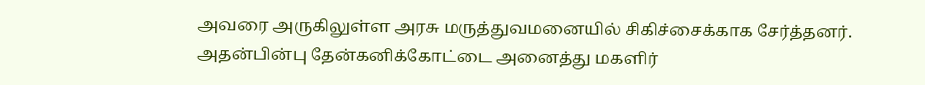அவரை அருகிலுள்ள அரசு மருத்துவமனையில் சிகிச்சைக்காக சேர்த்தனர். அதன்பின்பு தேன்கனிக்கோட்டை அனைத்து மகளிர்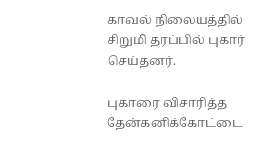காவல் நிலையத்தில் சிறுமி தரப்பில் புகார் செய்தனர்.

புகாரை விசாரித்த தேன்கனிக்கோட்டை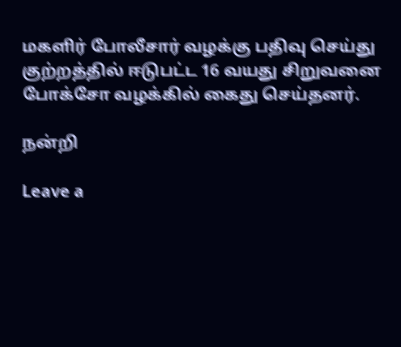மகளிர் போலீசார் வழக்கு பதிவு செய்து குற்றத்தில் ஈடுபட்ட 16 வயது சிறுவனை போக்சோ வழக்கில் கைது செய்தனர்.

நன்றி

Leave a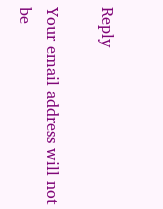Reply

Your email address will not be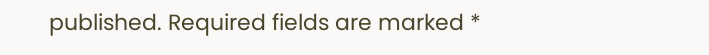published. Required fields are marked *